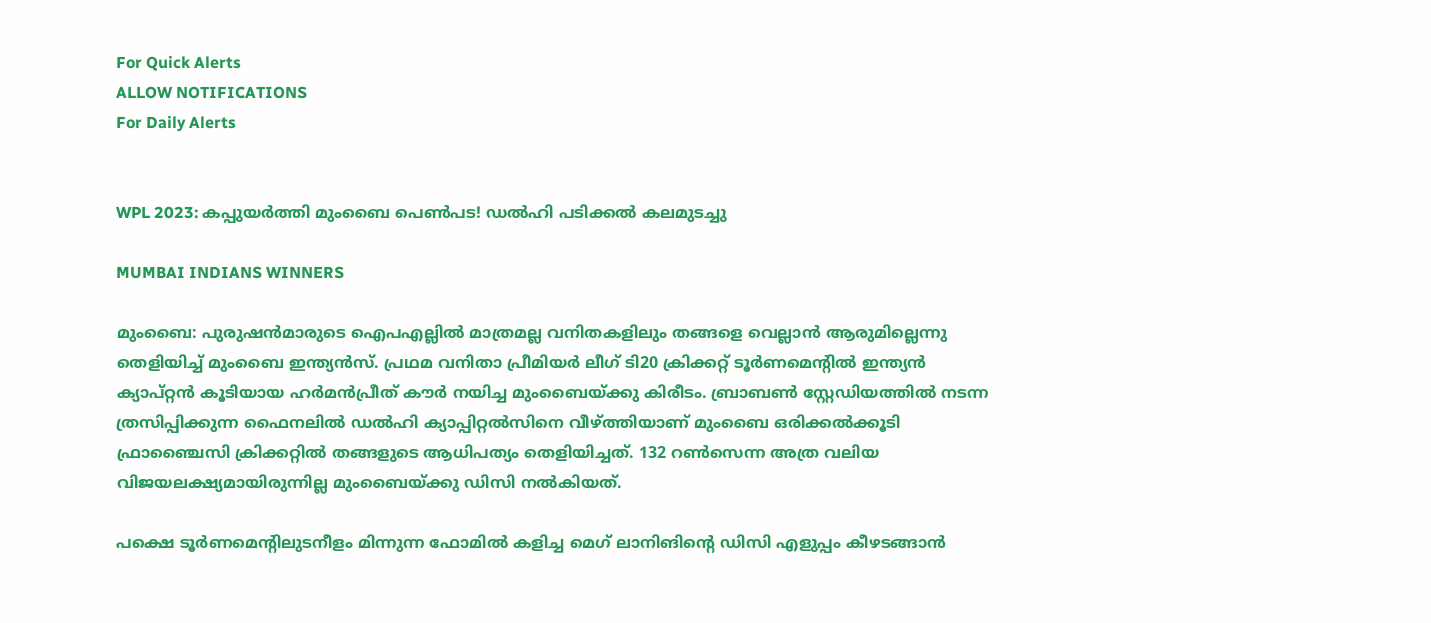For Quick Alerts
ALLOW NOTIFICATIONS
For Daily Alerts


WPL 2023: കപ്പുയര്‍ത്തി മുംബൈ പെണ്‍പട! ഡല്‍ഹി പടിക്കല്‍ കലമുടച്ചു

MUMBAI INDIANS WINNERS

മുംബൈ: പുരുഷന്‍മാരുടെ ഐപഎല്ലില്‍ മാത്രമല്ല വനിതകളിലും തങ്ങളെ വെല്ലാന്‍ ആരുമില്ലെന്നു തെളിയിച്ച് മുംബൈ ഇന്ത്യന്‍സ്. പ്രഥമ വനിതാ പ്രീമിയര്‍ ലീഗ് ടി20 ക്രിക്കറ്റ് ടൂര്‍ണമെന്റില്‍ ഇന്ത്യന്‍ ക്യാപ്റ്റന്‍ കൂടിയായ ഹര്‍മന്‍പ്രീത് കൗര്‍ നയിച്ച മുംബൈയ്ക്കു കിരീടം. ബ്രാബണ്‍ സ്റ്റേഡിയത്തില്‍ നടന്ന ത്രസിപ്പിക്കുന്ന ഫൈനലില്‍ ഡല്‍ഹി ക്യാപ്പിറ്റല്‍സിനെ വീഴ്ത്തിയാണ് മുംബൈ ഒരിക്കല്‍ക്കൂടി ഫ്രാഞ്ചൈസി ക്രിക്കറ്റില്‍ തങ്ങളുടെ ആധിപത്യം തെളിയിച്ചത്. 132 റണ്‍സെന്ന അത്ര വലിയ വിജയലക്ഷ്യമായിരുന്നില്ല മുംബൈയ്ക്കു ഡിസി നല്‍കിയത്.

പക്ഷെ ടൂര്‍ണമെന്റിലുടനീളം മിന്നുന്ന ഫോമില്‍ കളിച്ച മെഗ് ലാനിങിന്റെ ഡിസി എളുപ്പം കീഴടങ്ങാന്‍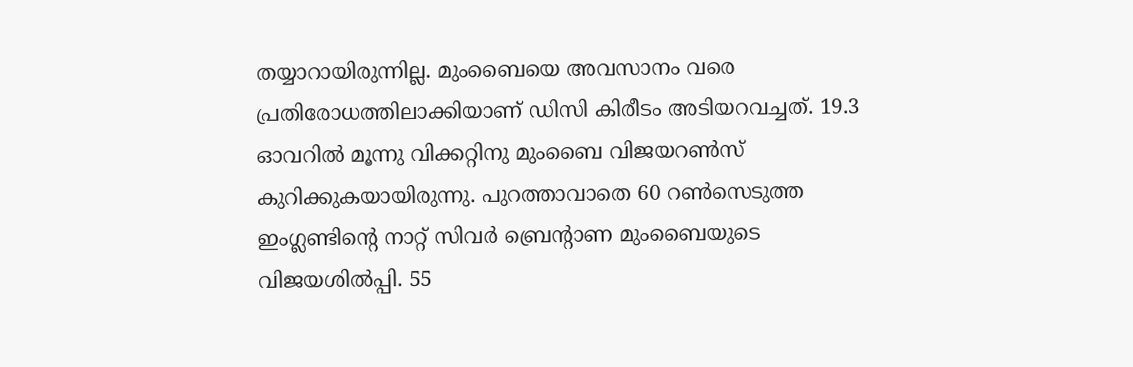തയ്യാറായിരുന്നില്ല. മുംബൈയെ അവസാനം വരെ പ്രതിരോധത്തിലാക്കിയാണ് ഡിസി കിരീടം അടിയറവച്ചത്. 19.3 ഓവറില്‍ മൂന്നു വിക്കറ്റിനു മുംബൈ വിജയറണ്‍സ് കുറിക്കുകയായിരുന്നു. പുറത്താവാതെ 60 റണ്‍സെടുത്ത ഇംഗ്ലണ്ടിന്റെ നാറ്റ് സിവര്‍ ബ്രെന്റാണ മുംബൈയുടെ വിജയശില്‍പ്പി. 55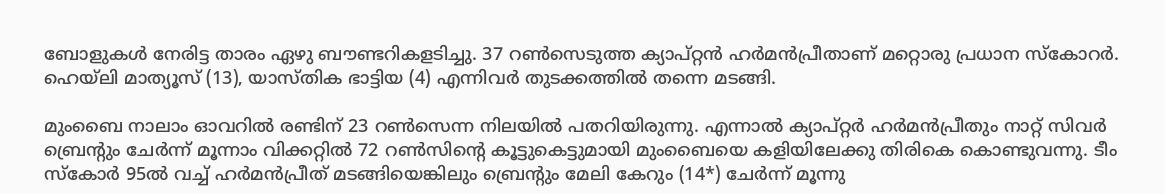ബോളുകള്‍ നേരിട്ട താരം ഏഴു ബൗണ്ടറികളടിച്ചു. 37 റണ്‍സെടുത്ത ക്യാപ്റ്റന്‍ ഹര്‍മന്‍പ്രീതാണ് മറ്റൊരു പ്രധാന സ്‌കോറര്‍. ഹെയ്‌ലി മാത്യൂസ് (13), യാസ്തിക ഭാട്ടിയ (4) എന്നിവര്‍ തുടക്കത്തില്‍ തന്നെ മടങ്ങി.

മുംബൈ നാലാം ഓവറില്‍ രണ്ടിന് 23 റണ്‍സെന്ന നിലയില്‍ പതറിയിരുന്നു. എന്നാല്‍ ക്യാപ്റ്റര്‍ ഹര്‍മന്‍പ്രീതും നാറ്റ് സിവര്‍ ബ്രെന്റും ചേര്‍ന്ന് മൂന്നാം വിക്കറ്റില്‍ 72 റണ്‍സിന്റെ കൂട്ടുകെട്ടുമായി മുംബൈയെ കളിയിലേക്കു തിരികെ കൊണ്ടുവന്നു. ടീം സ്‌കോര്‍ 95ല്‍ വച്ച് ഹര്‍മന്‍പ്രീത് മടങ്ങിയെങ്കിലും ബ്രെന്റും മേലി കേറും (14*) ചേര്‍ന്ന് മൂന്നു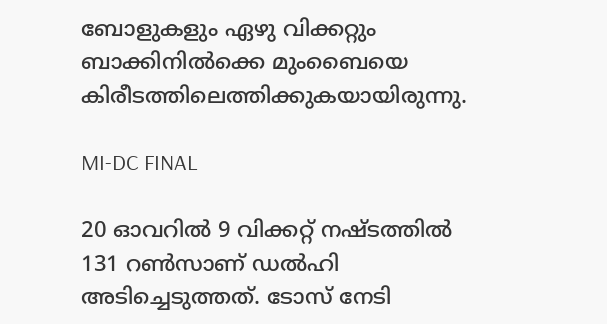ബോളുകളും ഏഴു വിക്കറ്റും ബാക്കിനില്‍ക്കെ മുംബൈയെ കിരീടത്തിലെത്തിക്കുകയായിരുന്നു.

MI-DC FINAL

20 ഓവറില്‍ 9 വിക്കറ്റ് നഷ്ടത്തില്‍ 131 റണ്‍സാണ് ഡല്‍ഹി അടിച്ചെടുത്തത്. ടോസ് നേടി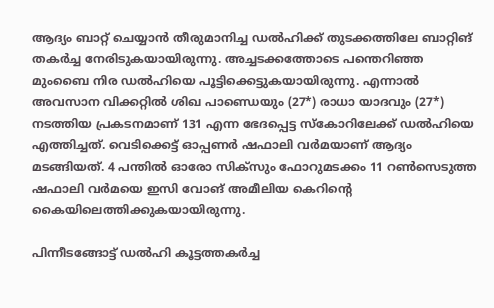ആദ്യം ബാറ്റ് ചെയ്യാന്‍ തീരുമാനിച്ച ഡല്‍ഹിക്ക് തുടക്കത്തിലേ ബാറ്റിങ് തകര്‍ച്ച നേരിടുകയായിരുന്നു. അച്ചടക്കത്തോടെ പന്തെറിഞ്ഞ മുംബൈ നിര ഡല്‍ഹിയെ പൂട്ടിക്കെട്ടുകയായിരുന്നു. എന്നാല്‍ അവസാന വിക്കറ്റില്‍ ശിഖ പാണ്ഡെയും (27*) രാധാ യാദവും (27*) നടത്തിയ പ്രകടനമാണ് 131 എന്ന ഭേദപ്പെട്ട സ്‌കോറിലേക്ക് ഡല്‍ഹിയെ എത്തിച്ചത്. വെടിക്കെട്ട് ഓപ്പണര്‍ ഷഫാലി വര്‍മയാണ് ആദ്യം മടങ്ങിയത്. 4 പന്തില്‍ ഓരോ സിക്‌സും ഫോറുമടക്കം 11 റണ്‍സെടുത്ത ഷഫാലി വര്‍മയെ ഇസി വോങ് അമീലിയ കെറിന്റെ കൈയിലെത്തിക്കുകയായിരുന്നു.

പിന്നീടങ്ങോട്ട് ഡല്‍ഹി കൂട്ടത്തകര്‍ച്ച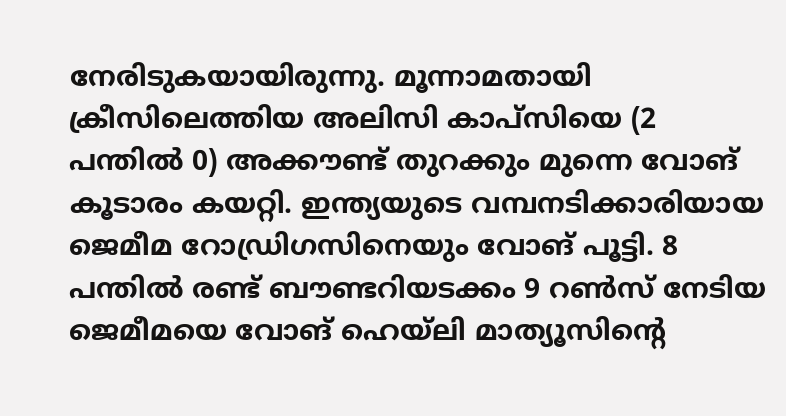നേരിടുകയായിരുന്നു. മൂന്നാമതായി ക്രീസിലെത്തിയ അലിസി കാപ്‌സിയെ (2 പന്തില്‍ 0) അക്കൗണ്ട് തുറക്കും മുന്നെ വോങ് കൂടാരം കയറ്റി. ഇന്ത്യയുടെ വമ്പനടിക്കാരിയായ ജെമീമ റോഡ്രിഗസിനെയും വോങ് പൂട്ടി. 8 പന്തില്‍ രണ്ട് ബൗണ്ടറിയടക്കം 9 റണ്‍സ് നേടിയ ജെമീമയെ വോങ് ഹെയ്‌ലി മാത്യൂസിന്റെ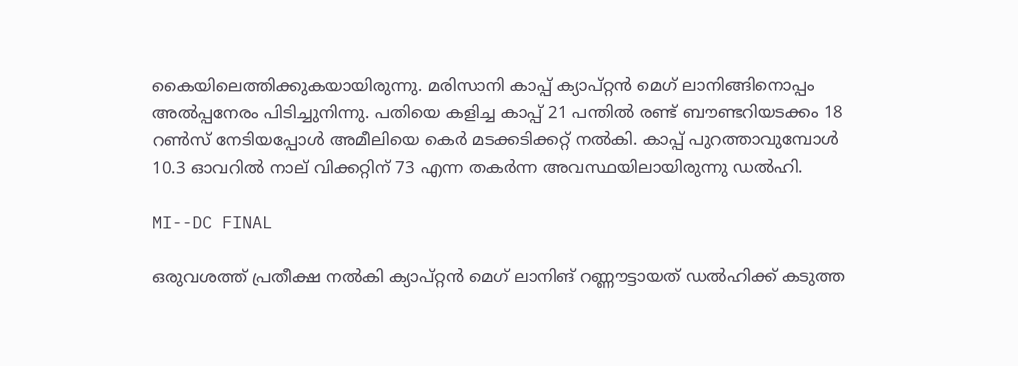കൈയിലെത്തിക്കുകയായിരുന്നു. മരിസാനി കാപ്പ് ക്യാപ്റ്റന്‍ മെഗ് ലാനിങ്ങിനൊപ്പം അല്‍പ്പനേരം പിടിച്ചുനിന്നു. പതിയെ കളിച്ച കാപ്പ് 21 പന്തില്‍ രണ്ട് ബൗണ്ടറിയടക്കം 18 റണ്‍സ് നേടിയപ്പോള്‍ അമീലിയെ കെര്‍ മടക്കടിക്കറ്റ് നല്‍കി. കാപ്പ് പുറത്താവുമ്പോള്‍ 10.3 ഓവറില്‍ നാല് വിക്കറ്റിന് 73 എന്ന തകര്‍ന്ന അവസ്ഥയിലായിരുന്നു ഡല്‍ഹി.

MI--DC FINAL

ഒരുവശത്ത് പ്രതീക്ഷ നല്‍കി ക്യാപ്റ്റന്‍ മെഗ് ലാനിങ് റണ്ണൗട്ടായത് ഡല്‍ഹിക്ക് കടുത്ത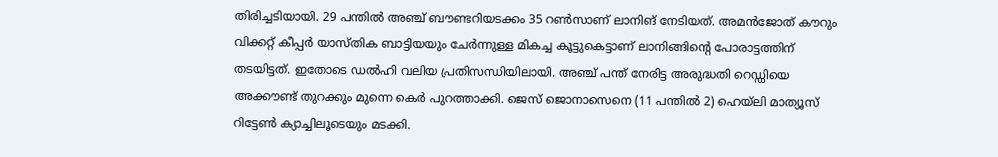തിരിച്ചടിയായി. 29 പന്തില്‍ അഞ്ച് ബൗണ്ടറിയടക്കം 35 റണ്‍സാണ് ലാനിങ് നേടിയത്. അമന്‍ജോത് കൗറും വിക്കറ്റ് കീപ്പര്‍ യാസ്തിക ബാട്ടിയയും ചേര്‍ന്നുള്ള മികച്ച കൂട്ടുകെട്ടാണ് ലാനിങ്ങിന്റെ പോരാട്ടത്തിന് തടയിട്ടത്. ഇതോടെ ഡല്‍ഹി വലിയ പ്രതിസന്ധിയിലായി. അഞ്ച് പന്ത് നേരിട്ട അരുദ്ധതി റെഡ്ഡിയെ അക്കൗണ്ട് തുറക്കും മുന്നെ കെര്‍ പുറത്താക്കി. ജെസ് ജൊനാസെനെ (11 പന്തില്‍ 2) ഹെയ്‌ലി മാത്യൂസ് റിട്ടേണ്‍ ക്യാച്ചിലൂടെയും മടക്കി.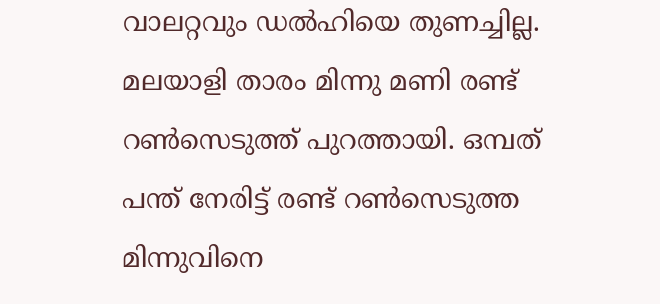വാലറ്റവും ഡല്‍ഹിയെ തുണച്ചില്ല. മലയാളി താരം മിന്നു മണി രണ്ട് റണ്‍സെടുത്ത് പുറത്തായി. ഒമ്പത് പന്ത് നേരിട്ട് രണ്ട് റണ്‍സെടുത്ത മിന്നുവിനെ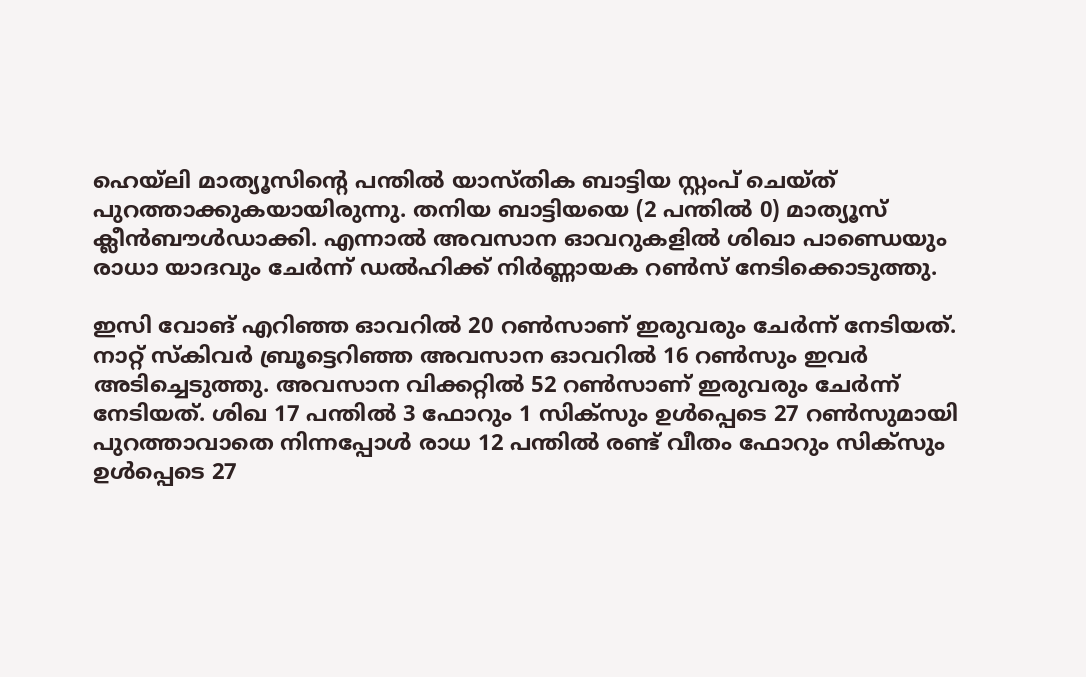ഹെയ്‌ലി മാത്യൂസിന്റെ പന്തില്‍ യാസ്തിക ബാട്ടിയ സ്റ്റംപ് ചെയ്ത് പുറത്താക്കുകയായിരുന്നു. തനിയ ബാട്ടിയയെ (2 പന്തില്‍ 0) മാത്യൂസ് ക്ലീന്‍ബൗള്‍ഡാക്കി. എന്നാല്‍ അവസാന ഓവറുകളില്‍ ശിഖാ പാണ്ഡെയും രാധാ യാദവും ചേര്‍ന്ന് ഡല്‍ഹിക്ക് നിര്‍ണ്ണായക റണ്‍സ് നേടിക്കൊടുത്തു.

ഇസി വോങ് എറിഞ്ഞ ഓവറില്‍ 20 റണ്‍സാണ് ഇരുവരും ചേര്‍ന്ന് നേടിയത്. നാറ്റ് സ്‌കിവര്‍ ബ്രൂട്ടെറിഞ്ഞ അവസാന ഓവറില്‍ 16 റണ്‍സും ഇവര്‍ അടിച്ചെടുത്തു. അവസാന വിക്കറ്റില്‍ 52 റണ്‍സാണ് ഇരുവരും ചേര്‍ന്ന് നേടിയത്. ശിഖ 17 പന്തില്‍ 3 ഫോറും 1 സിക്‌സും ഉള്‍പ്പെടെ 27 റണ്‍സുമായി പുറത്താവാതെ നിന്നപ്പോള്‍ രാധ 12 പന്തില്‍ രണ്ട് വീതം ഫോറും സിക്‌സും ഉള്‍പ്പെടെ 27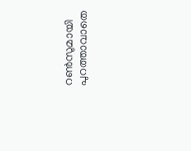റണ്‍സുമായി പുറത്താവാതെ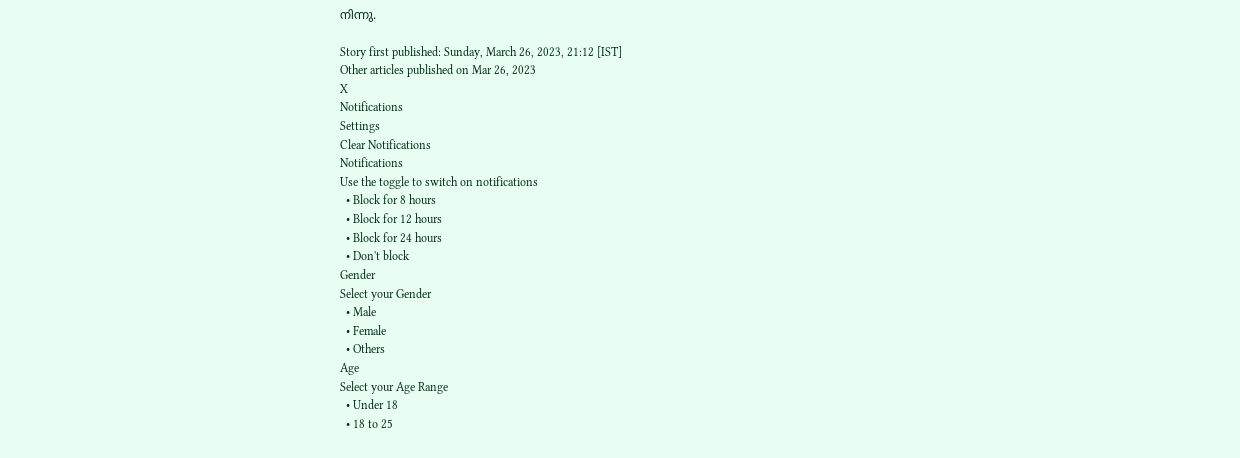നിന്നു.

Story first published: Sunday, March 26, 2023, 21:12 [IST]
Other articles published on Mar 26, 2023
X
Notifications
Settings
Clear Notifications
Notifications
Use the toggle to switch on notifications
  • Block for 8 hours
  • Block for 12 hours
  • Block for 24 hours
  • Don't block
Gender
Select your Gender
  • Male
  • Female
  • Others
Age
Select your Age Range
  • Under 18
  • 18 to 25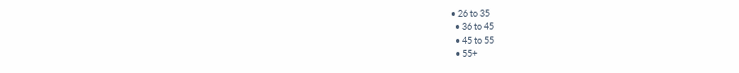• 26 to 35
  • 36 to 45
  • 45 to 55
  • 55+